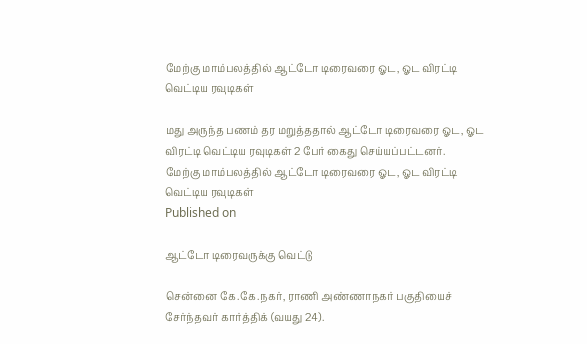மேற்கு மாம்பலத்தில் ஆட்டோ டிரைவரை ஓட, ஓட விரட்டி வெட்டிய ரவுடிகள்

மது அருந்த பணம் தர மறுத்ததால் ஆட்டோ டிரைவரை ஓட, ஓட விரட்டி வெட்டிய ரவுடிகள் 2 பேர் கைது செய்யப்பட்டனர்.
மேற்கு மாம்பலத்தில் ஆட்டோ டிரைவரை ஓட, ஓட விரட்டி வெட்டிய ரவுடிகள்
Published on

ஆட்டோ டிரைவருக்கு வெட்டு

சென்னை கே.கே.நகர், ராணி அண்ணாநகர் பகுதியைச் சேர்ந்தவர் கார்த்திக் (வயது 24).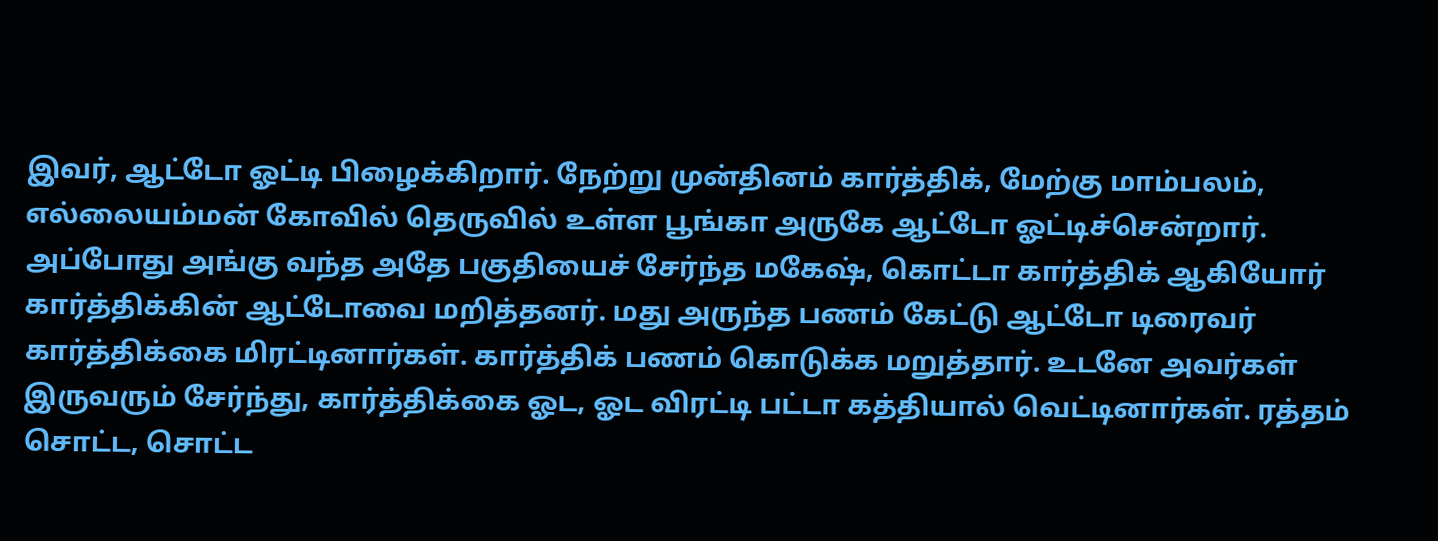இவர், ஆட்டோ ஓட்டி பிழைக்கிறார். நேற்று முன்தினம் கார்த்திக், மேற்கு மாம்பலம், எல்லையம்மன் கோவில் தெருவில் உள்ள பூங்கா அருகே ஆட்டோ ஓட்டிச்சென்றார். அப்போது அங்கு வந்த அதே பகுதியைச் சேர்ந்த மகேஷ், கொட்டா கார்த்திக் ஆகியோர் கார்த்திக்கின் ஆட்டோவை மறித்தனர். மது அருந்த பணம் கேட்டு ஆட்டோ டிரைவர் கார்த்திக்கை மிரட்டினார்கள். கார்த்திக் பணம் கொடுக்க மறுத்தார். உடனே அவர்கள் இருவரும் சேர்ந்து, கார்த்திக்கை ஓட, ஓட விரட்டி பட்டா கத்தியால் வெட்டினார்கள். ரத்தம் சொட்ட, சொட்ட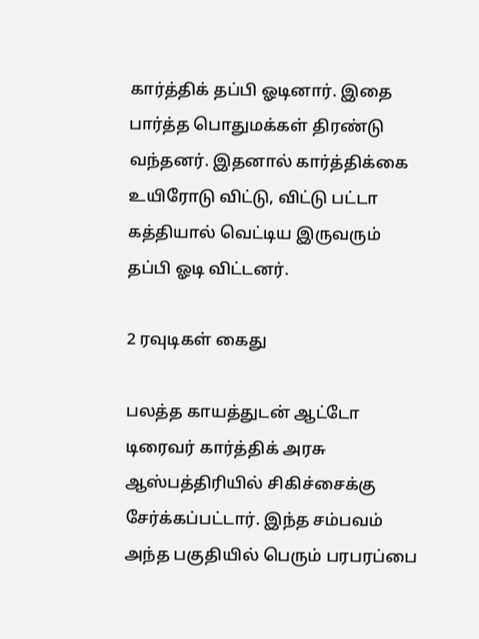கார்த்திக் தப்பி ஓடினார். இதை பார்த்த பொதுமக்கள் திரண்டு வந்தனர். இதனால் கார்த்திக்கை உயிரோடு விட்டு, விட்டு பட்டா கத்தியால் வெட்டிய இருவரும் தப்பி ஓடி விட்டனர்.

2 ரவுடிகள் கைது

பலத்த காயத்துடன் ஆட்டோ டிரைவர் கார்த்திக் அரசு ஆஸ்பத்திரியில் சிகிச்சைக்கு சேர்க்கப்பட்டார். இந்த சம்பவம் அந்த பகுதியில் பெரும் பரபரப்பை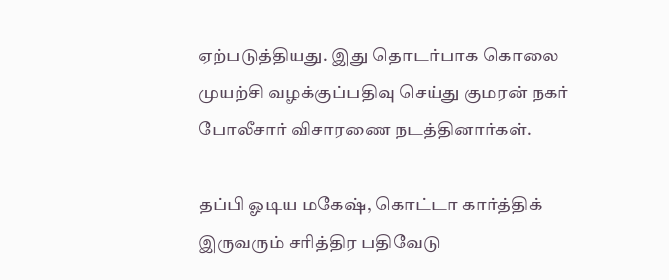ஏற்படுத்தியது. இது தொடர்பாக கொலை முயற்சி வழக்குப்பதிவு செய்து குமரன் நகர் போலீசார் விசாரணை நடத்தினார்கள்.

தப்பி ஓடிய மகேஷ், கொட்டா கார்த்திக் இருவரும் சரித்திர பதிவேடு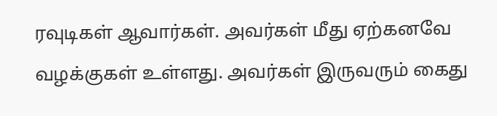ரவுடிகள் ஆவார்கள். அவர்கள் மீது ஏற்கனவே வழக்குகள் உள்ளது. அவர்கள் இருவரும் கைது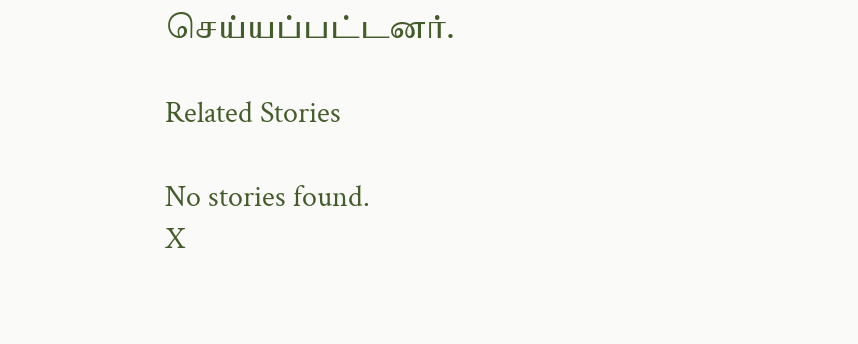செய்யப்பட்டனர்.

Related Stories

No stories found.
X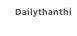Dailythanthi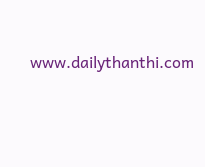www.dailythanthi.com